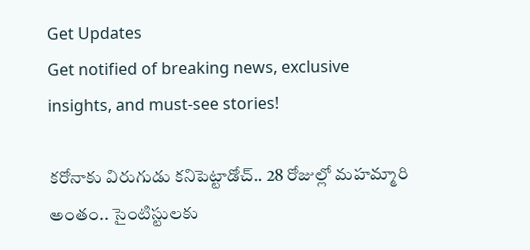Get Updates
Get notified of breaking news, exclusive insights, and must-see stories!

కరోనాకు విరుగుడు కనిపెట్టాడోచ్.. 28 రోజుల్లో మహమ్మారి అంతం.. సైంటిస్టులకు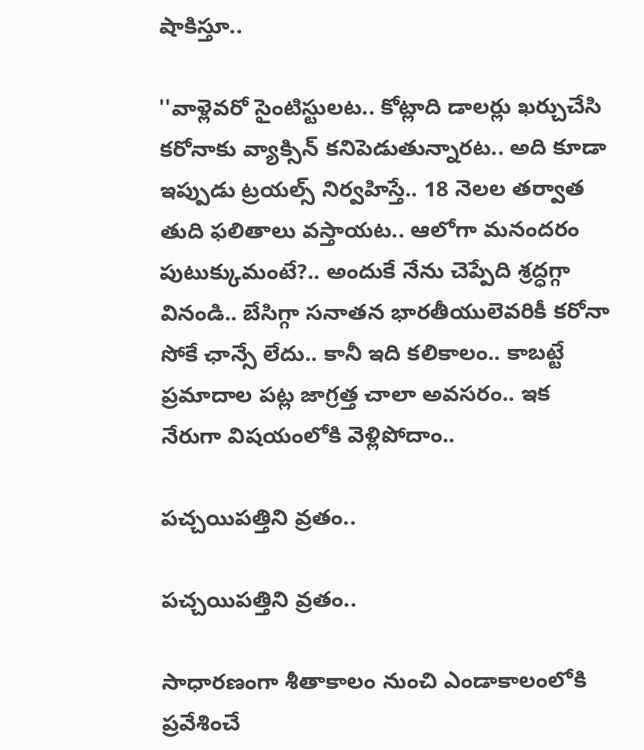షాకిస్తూ..

''వాళ్లెవరో సైంటిస్టులట.. కోట్లాది డాలర్లు ఖర్చుచేసి కరోనాకు వ్యాక్సిన్ కనిపెడుతున్నారట.. అది కూడా ఇప్పుడు ట్రయల్స్ నిర్వహిస్తే.. 18 నెలల తర్వాత తుది ఫలితాలు వస్తాయట.. ఆలోగా మనందరం పుటుక్కుమంటే?.. అందుకే నేను చెప్పేది శ్రద్ధగ్గా వినండి.. బేసిగ్గా సనాతన భారతీయులెవరికీ కరోనా సోకే ఛాన్సే లేదు.. కానీ ఇది కలికాలం.. కాబట్టే ప్రమాదాల పట్ల జాగ్రత్త చాలా అవసరం.. ఇక నేరుగా విషయంలోకి వెళ్లిపోదాం..

పచ్చయిపత్తిని వ్రతం..

పచ్చయిపత్తిని వ్రతం..

సాధారణంగా శీతాకాలం నుంచి ఎండాకాలంలోకి ప్రవేశించే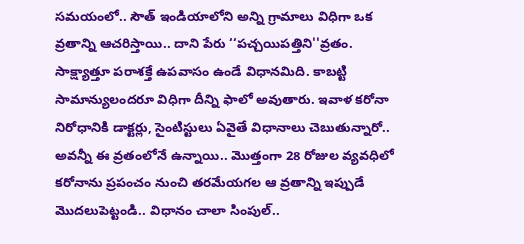సమయంలో.. సౌత్ ఇండియాలోని అన్ని గ్రామాలు విధిగా ఒక వ్రతాన్ని ఆచరిస్తాయి.. దాని పేరు ‘‘పచ్చయిపత్తిని''వ్రతం. సాక్ష్యాత్తూ పరాశక్తే ఉపవాసం ఉండే విధానమిది. కాబట్టి సామాన్యులందరూ విధిగా దీన్ని ఫాలో అవుతారు. ఇవాళ కరోనా నిరోధానికి డాక్టర్లు, సైంటిస్టులు ఏవైతే విధానాలు చెబుతున్నారో.. అవన్నీ ఈ వ్రతంలోనే ఉన్నాయి.. మొత్తంగా 28 రోజుల వ్యవధిలో కరోనాను ప్రపంచం నుంచి తరమేయగల ఆ వ్రతాన్ని ఇప్పుడే మొదలుపెట్టండి.. విధానం చాలా సింపుల్..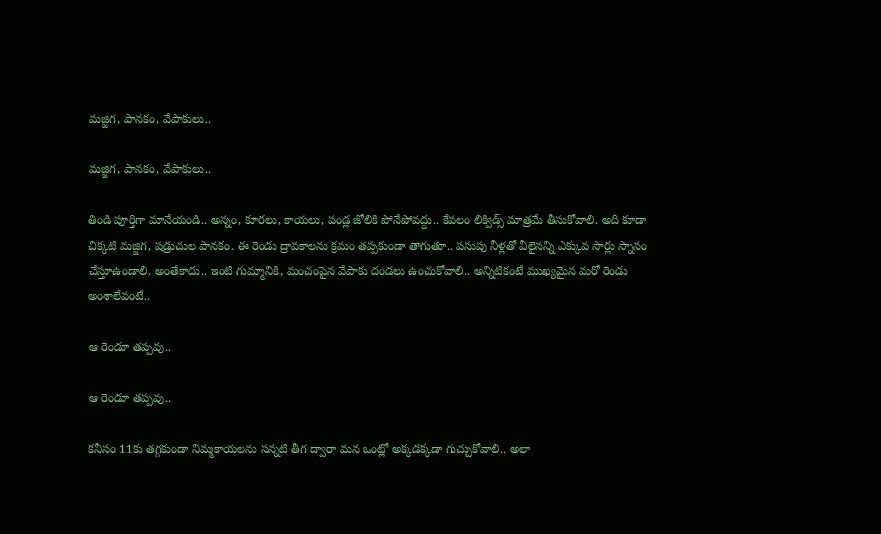మజ్జిగ, పానకం, వేపాకులు..

మజ్జిగ, పానకం, వేపాకులు..

తిండి పూర్తిగా మానేయండి.. అన్నం, కూరలు, కాయలు, పండ్ల జోలికి పోనేపోవద్దు.. కేవలం లిక్విడ్స్ మాత్రమే తీసుకోవాలి. అది కూడా చిక్కటి మజ్జిగ, షడ్రుచుల పానకం. ఈ రెండు ద్రావకాలను క్రమం తప్పకుండా తాగుతూ.. పసుపు నీళ్లతో వీలైనన్ని ఎక్కువ సార్లు స్నానం చేస్తూఉండాలి. అంతేకాదు.. ఇంటి గుమ్మానికి, మంచంపైన వేపాకు దండలు ఉంచుకోవాలి.. అన్నిటికంటే ముఖ్యమైన మరో రెండు అంశాలేవంటే..

ఆ రెండూ తప్పవు..

ఆ రెండూ తప్పవు..

కనీసం 11కు తగ్గకుండా నిమ్మకాయలను సన్నటి తీగ ద్వారా మన ఒంట్లో అక్కడక్కడా గుచ్చుకోవాలి.. అలా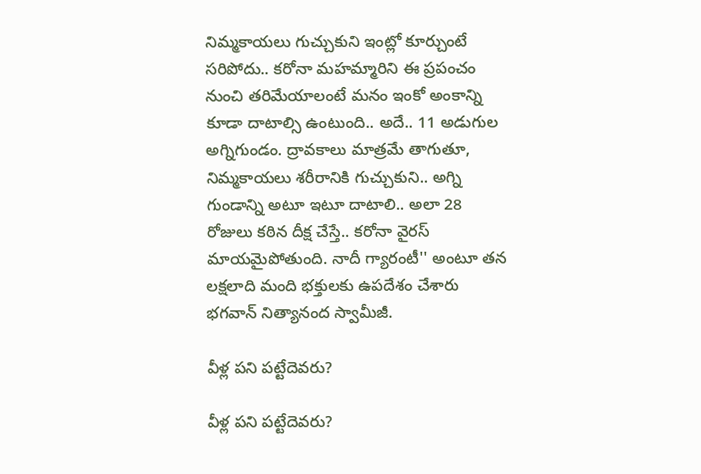నిమ్మకాయలు గుచ్చుకుని ఇంట్లో కూర్చుంటే సరిపోదు.. కరోనా మహమ్మారిని ఈ ప్రపంచం నుంచి తరిమేయాలంటే మనం ఇంకో అంకాన్ని కూడా దాటాల్సి ఉంటుంది.. అదే.. 11 అడుగుల అగ్నిగుండం. ద్రావకాలు మాత్రమే తాగుతూ, నిమ్మకాయలు శరీరానికి గుచ్చుకుని.. అగ్ని గుండాన్ని అటూ ఇటూ దాటాలి.. అలా 28 రోజులు కఠిన దీక్ష చేస్తే.. కరోనా వైరస్ మాయమైపోతుంది. నాదీ గ్యారంటీ'' అంటూ తన లక్షలాది మంది భక్తులకు ఉపదేశం చేశారు భగవాన్ నిత్యానంద స్వామీజీ.

వీళ్ల పని పట్టేదెవరు?

వీళ్ల పని పట్టేదెవరు?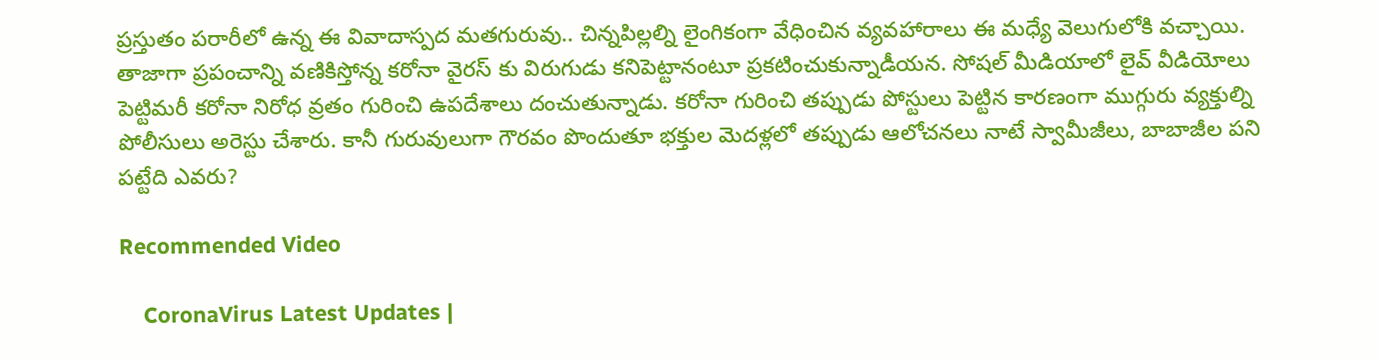ప్రస్తుతం పరారీలో ఉన్న ఈ వివాదాస్పద మతగురువు.. చిన్నపిల్లల్ని లైంగికంగా వేధించిన వ్యవహారాలు ఈ మధ్యే వెలుగులోకి వచ్చాయి. తాజాగా ప్రపంచాన్ని వణికిస్తోన్న కరోనా వైరస్ కు విరుగుడు కనిపెట్టానంటూ ప్రకటించుకున్నాడీయన. సోషల్ మీడియాలో లైవ్ వీడియోలు పెట్టిమరీ కరోనా నిరోధ వ్రతం గురించి ఉపదేశాలు దంచుతున్నాడు. కరోనా గురించి తప్పుడు పోస్టులు పెట్టిన కారణంగా ముగ్గురు వ్యక్తుల్ని పోలీసులు అరెస్టు చేశారు. కానీ గురువులుగా గౌరవం పొందుతూ భక్తుల మెదళ్లలో తప్పుడు ఆలోచనలు నాటే స్వామీజీలు, బాబాజీల పని పట్టేది ఎవరు?

Recommended Video

    CoronaVirus Latest Updates |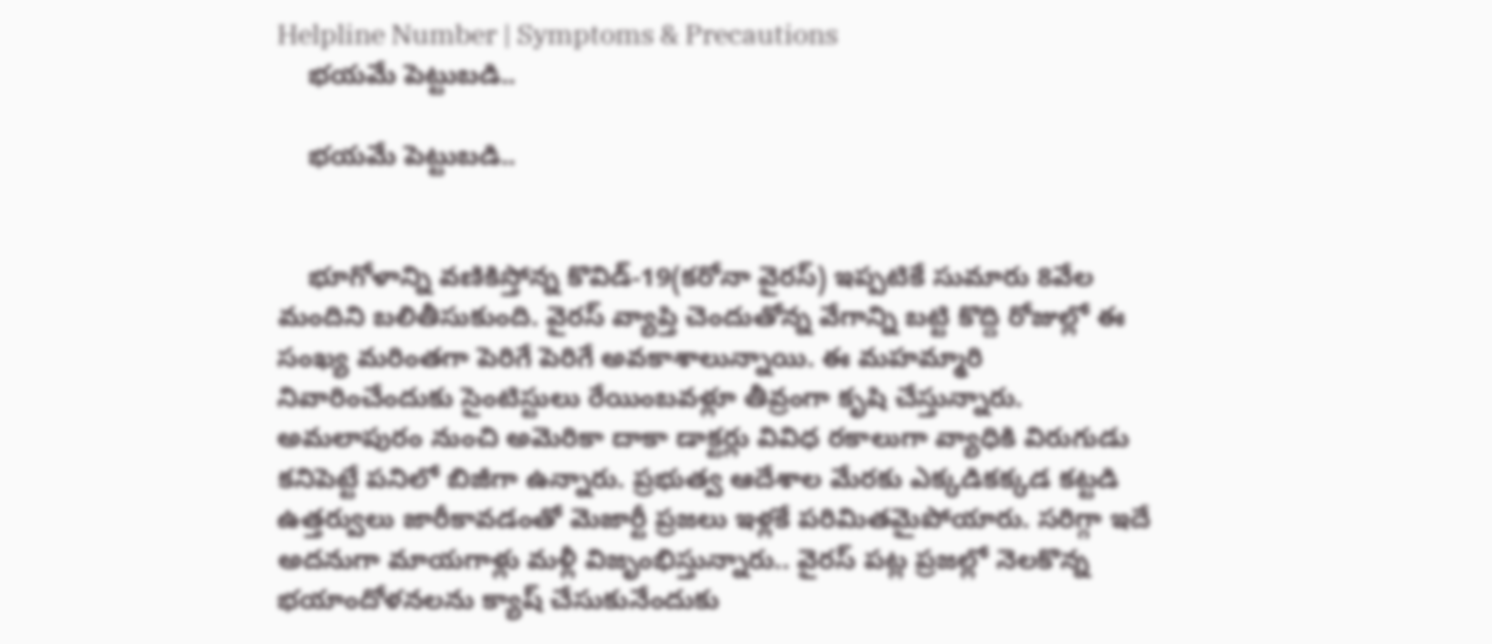Helpline Number | Symptoms & Precautions
    భయమే పెట్టుబడి..

    భయమే పెట్టుబడి..


    భూగోళాన్ని వణికిస్తోన్న కొవిడ్-19(కరోనా వైరస్) ఇప్పటికే సుమారు 8వేల మందిని బలితీసుకుంది. వైరస్ వ్యాప్తి చెందుతోన్న వేగాన్ని బట్టి కొద్ది రోజుల్లో ఈ సంఖ్య మరింతగా పెరిగే పెరిగే అవకాశాలున్నాయి. ఈ మహమ్మారి నివారించేందుకు సైంటిస్టులు రేయింబవళ్లూ తీవ్రంగా కృషి చేస్తున్నారు. అమలాపురం నుంచి అమెరికా దాకా డాక్టర్లు వివిధ రకాలుగా వ్యాధికి విరుగుడు కనిపెట్టే పనిలో బిజీగా ఉన్నారు. ప్రభుత్వ ఆదేశాల మేరకు ఎక్కడికక్కడ కట్టడి ఉత్తర్వులు జారీకావడంతో మెజార్టీ ప్రజలు ఇళ్లకే పరిమితమైపోయారు. సరిగ్గా ఇదే అదనుగా మాయగాళ్లు మళ్లీ విజృంభిస్తున్నారు.. వైరస్ పట్ల ప్రజల్లో నెలకొన్న భయాందోళనలను క్యాష్ చేసుకునేందుకు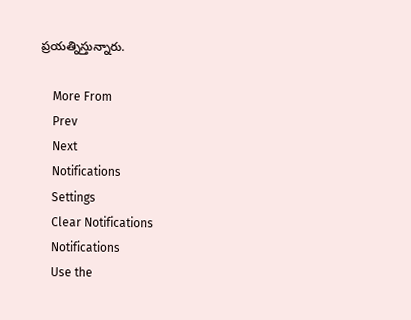ప్రయత్నిస్తున్నారు.

    More From
    Prev
    Next
    Notifications
    Settings
    Clear Notifications
    Notifications
    Use the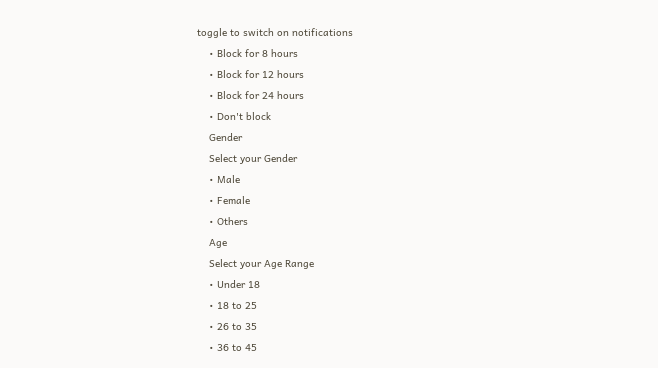toggle to switch on notifications
    • Block for 8 hours
    • Block for 12 hours
    • Block for 24 hours
    • Don't block
    Gender
    Select your Gender
    • Male
    • Female
    • Others
    Age
    Select your Age Range
    • Under 18
    • 18 to 25
    • 26 to 35
    • 36 to 45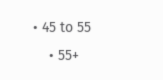• 45 to 55
    • 55+